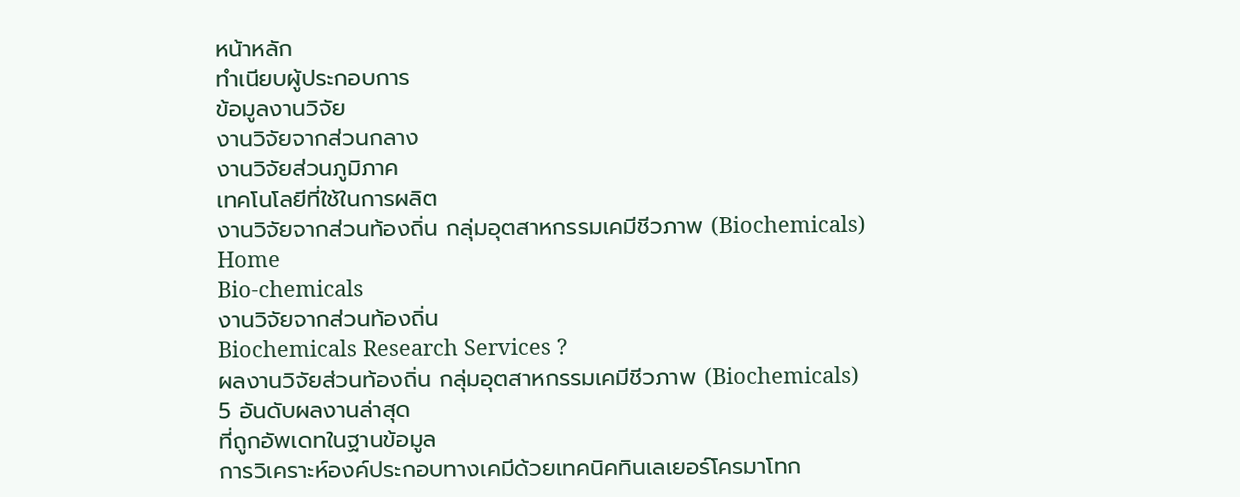หน้าหลัก
ทำเนียบผู้ประกอบการ
ข้อมูลงานวิจัย
งานวิจัยจากส่วนกลาง
งานวิจัยส่วนภูมิภาค
เทคโนโลยีที่ใช้ในการผลิต
งานวิจัยจากส่วนท้องถิ่น กลุ่มอุตสาหกรรมเคมีชีวภาพ (Biochemicals)
Home
Bio-chemicals
งานวิจัยจากส่วนท้องถิ่น
Biochemicals Research Services ?
ผลงานวิจัยส่วนท้องถิ่น กลุ่มอุตสาหกรรมเคมีชีวภาพ (Biochemicals)
5 อันดับผลงานล่าสุด
ที่ถูกอัพเดทในฐานข้อมูล
การวิเคราะห์องค์ประกอบทางเคมีด้วยเทคนิคทินเลเยอร์โครมาโทก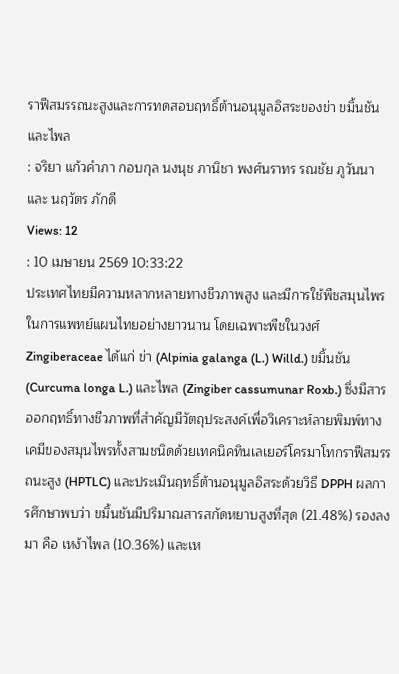ราฟีสมรรถนะสูงและการทดสอบฤทธิ์ต้านอนุมูลอิสระของข่า ขมิ้นชัน และไพล
: จริยา แก้วคำภา กอบกุล นงนุช ภานิชา พงศ์นราทร รณชัย ภูวันนา และ นฤวัตร ภักดี
Views: 12
: 10 เมษายน 2569 10:33:22
ประเทศไทยมีความหลากหลายทางชีวภาพสูง และมีการใช้พืชสมุนไพรในการแพทย์แผนไทยอย่างยาวนาน โดยเฉพาะพืชในวงศ์ Zingiberaceae ได้แก่ ข่า (Alpinia galanga (L.) Willd.) ขมิ้นชัน (Curcuma longa L.) และไพล (Zingiber cassumunar Roxb.) ซึ่งมีสารออกฤทธิ์ทางชีวภาพที่สำคัญมีวัตถุประสงค์เพื่อวิเคราะห์ลายพิมพ์ทางเคมีของสมุนไพรทั้งสามชนิดด้วยเทคนิคทินเลเยอร์โครมาโทกราฟีสมรรถนะสูง (HPTLC) และประเมินฤทธิ์ต้านอนุมูลอิสระด้วยวิธี DPPH ผลการศึกษาพบว่า ขมิ้นชันมีปริมาณสารสกัดหยาบสูงที่สุด (21.48%) รองลงมา คือ เหง้าไพล (10.36%) และเห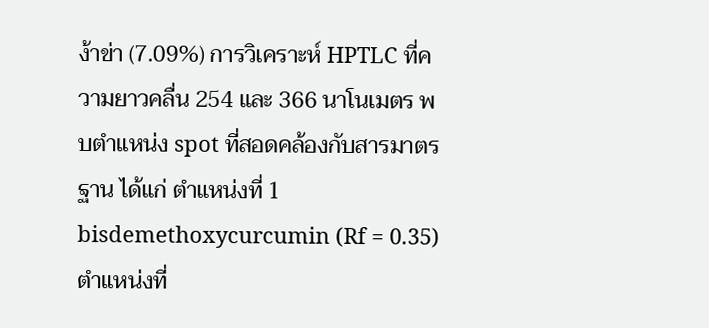ง้าข่า (7.09%) การวิเคราะห์ HPTLC ที่ความยาวคลื่น 254 และ 366 นาโนเมตร พบตำแหน่ง spot ที่สอดคล้องกับสารมาตรฐาน ได้แก่ ตำแหน่งที่ 1 bisdemethoxycurcumin (Rf = 0.35) ตำแหน่งที่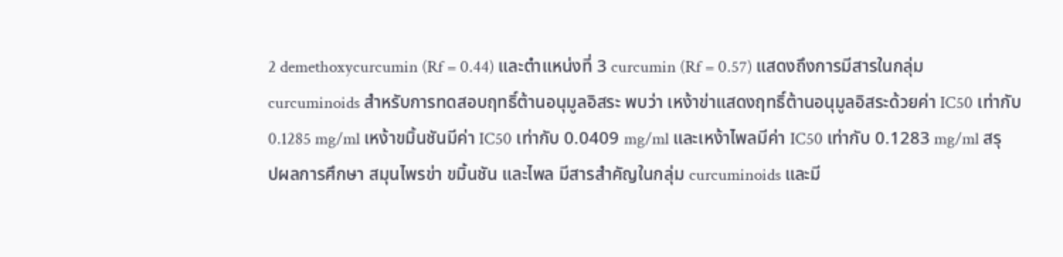2 demethoxycurcumin (Rf = 0.44) และตำแหน่งที่ 3 curcumin (Rf = 0.57) แสดงถึงการมีสารในกลุ่ม curcuminoids สำหรับการทดสอบฤทธิ์ต้านอนุมูลอิสระ พบว่า เหง้าข่าแสดงฤทธิ์ต้านอนุมูลอิสระด้วยค่า IC50 เท่ากับ 0.1285 mg/ml เหง้าขมิ้นชันมีค่า IC50 เท่ากับ 0.0409 mg/ml และเหง้าไพลมีค่า IC50 เท่ากับ 0.1283 mg/ml สรุปผลการศึกษา สมุนไพรข่า ขมิ้นชัน และไพล มีสารสำคัญในกลุ่ม curcuminoids และมี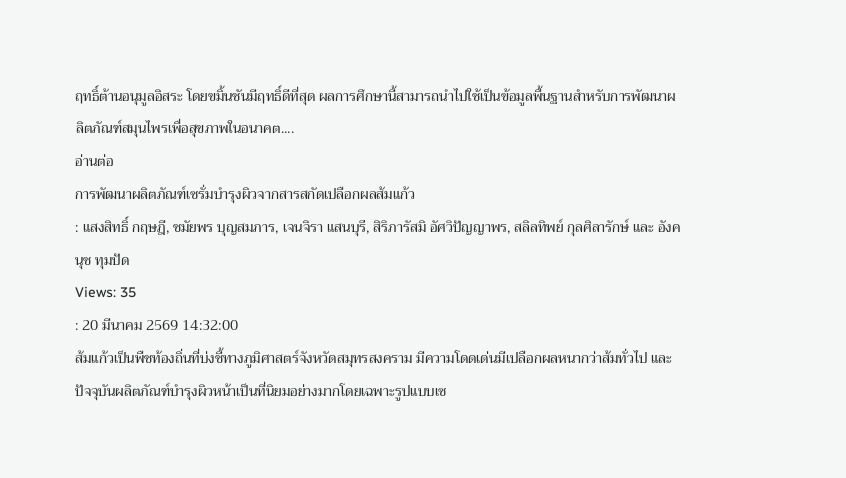ฤทธิ์ต้านอนุมูลอิสระ โดยขมิ้นชันมีฤทธิ์ดีที่สุด ผลการศึกษานี้สามารถนำไปใช้เป็นข้อมูลพื้นฐานสำหรับการพัฒนาผลิตภัณฑ์สมุนไพรเพื่อสุขภาพในอนาคต....
อ่านต่อ
การพัฒนาผลิตภัณฑ์เซรั่มบำรุงผิวจากสารสกัดเปลือกผลส้มแก้ว
: แสงสิทธิ์ กฤษฎี, ชมัยพร บุญสมภาร, เจนจิรา แสนบุรี, สิริภารัสมิ อัศวิปัญญาพร, สลิลทิพย์ กุลศิลารักษ์ และ อังคนุช ทุมปัด
Views: 35
: 20 มีนาคม 2569 14:32:00
ส้มแก้วเป็นพืชท้องถิ่นที่บ่งชี้ทางภูมิศาสตร์จังหวัดสมุทรสงคราม มีความโดดเด่นมีเปลือกผลหนากว่าส้มทั่วไป และปัจจุบันผลิตภัณฑ์บำรุงผิวหน้าเป็นที่นิยมอย่างมากโดยเฉพาะรูปแบบเซ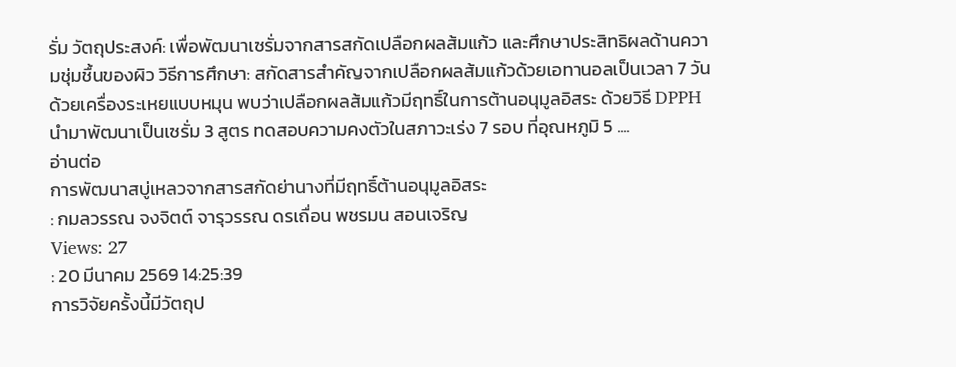รั่ม วัตถุประสงค์: เพื่อพัฒนาเซรั่มจากสารสกัดเปลือกผลส้มแก้ว และศึกษาประสิทธิผลด้านความชุ่มชื้นของผิว วิธีการศึกษา: สกัดสารสำคัญจากเปลือกผลส้มแก้วด้วยเอทานอลเป็นเวลา 7 วัน ด้วยเครื่องระเหยแบบหมุน พบว่าเปลือกผลส้มแก้วมีฤทธิ์ในการต้านอนุมูลอิสระ ด้วยวิธี DPPH นำมาพัฒนาเป็นเซรั่ม 3 สูตร ทดสอบความคงตัวในสภาวะเร่ง 7 รอบ ที่อุณหภูมิ 5 ....
อ่านต่อ
การพัฒนาสบู่เหลวจากสารสกัดย่านางที่มีฤทธิ์ต้านอนุมูลอิสระ
: กมลวรรณ จงจิตต์ จารุวรรณ ดรเถื่อน พชรมน สอนเจริญ
Views: 27
: 20 มีนาคม 2569 14:25:39
การวิจัยครั้งนี้มีวัตถุป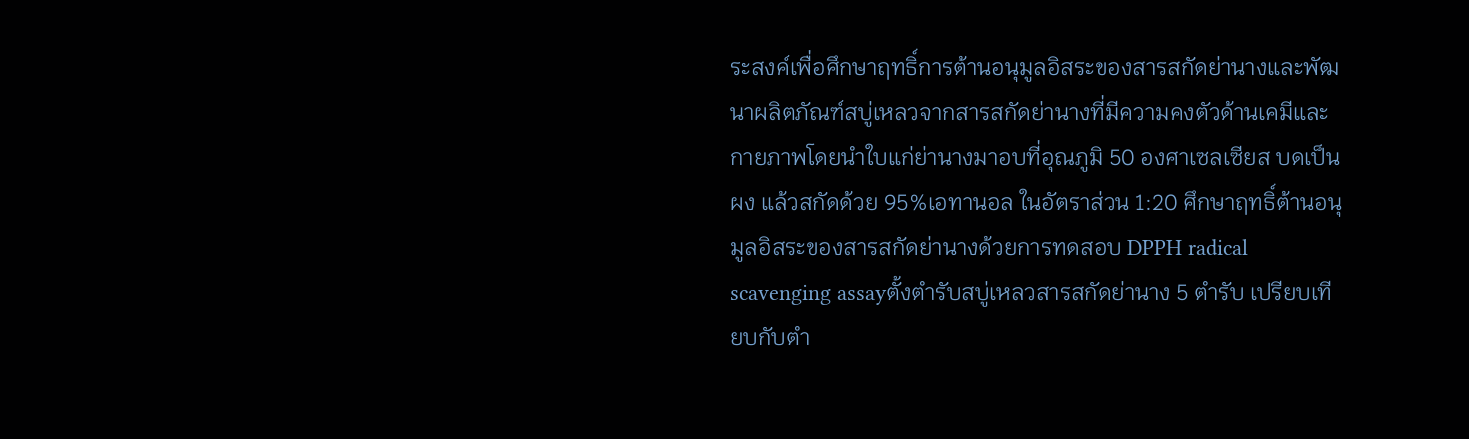ระสงค์เพื่อศึกษาฤทธิ์การต้านอนุมูลอิสระของสารสกัดย่านางและพัฒนาผลิตภัณฑ์สบู่เหลวจากสารสกัดย่านางที่มีความคงตัวด้านเคมีและกายภาพโดยนําใบแก่ย่านางมาอบที่อุณภูมิ 50 องศาเซลเซียส บดเป็นผง แล้วสกัดด้วย 95%เอทานอล ในอัตราส่วน 1:20 ศึกษาฤทธิ์ต้านอนุมูลอิสระของสารสกัดย่านางด้วยการทดสอบ DPPH radical scavenging assayตั้งตํารับสบู่เหลวสารสกัดย่านาง 5 ตํารับ เปรียบเทียบกับตํา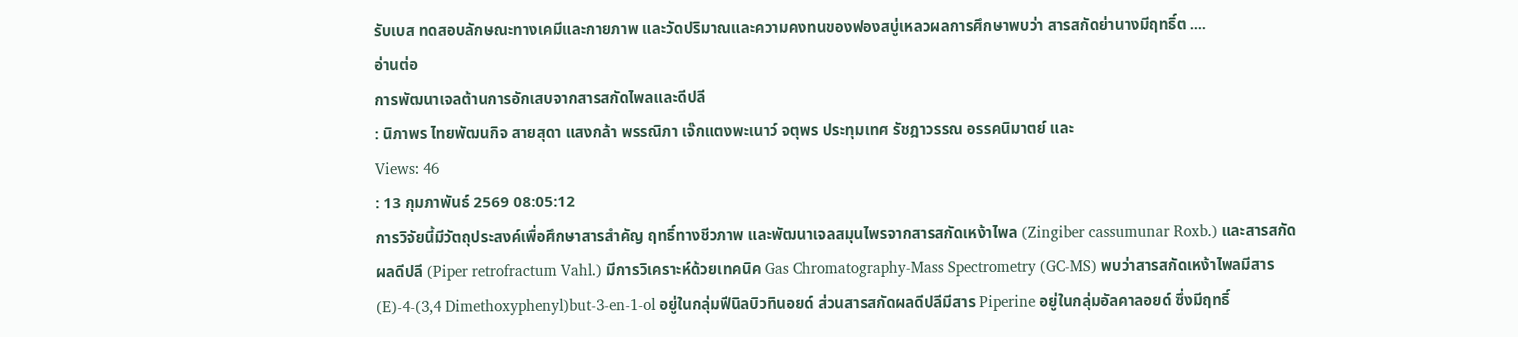รับเบส ทดสอบลักษณะทางเคมีและกายภาพ และวัดปริมาณและความคงทนของฟองสบู่เหลวผลการศึกษาพบว่า สารสกัดย่านางมีฤทธิ์ต ....
อ่านต่อ
การพัฒนาเจลต้านการอักเสบจากสารสกัดไพลและดีปลี
: นิภาพร ไทยพัฒนกิจ สายสุดา แสงกล้า พรรณิภา เจ๊กแตงพะเนาว์ จตุพร ประทุมเทศ รัชฎาวรรณ อรรคนิมาตย์ และ
Views: 46
: 13 กุมภาพันธ์ 2569 08:05:12
การวิจัยนี้มีวัตถุประสงค์เพื่อศึกษาสารสำคัญ ฤทธิ์ทางชีวภาพ และพัฒนาเจลสมุนไพรจากสารสกัดเหง้าไพล (Zingiber cassumunar Roxb.) และสารสกัดผลดีปลี (Piper retrofractum Vahl.) มีการวิเคราะห์ด้วยเทคนิค Gas Chromatography-Mass Spectrometry (GC-MS) พบว่าสารสกัดเหง้าไพลมีสาร (E)-4-(3,4 Dimethoxyphenyl)but-3-en-1-ol อยู่ในกลุ่มฟีนิลบิวทินอยด์ ส่วนสารสกัดผลดีปลีมีสาร Piperine อยู่ในกลุ่มอัลคาลอยด์ ซึ่งมีฤทธิ์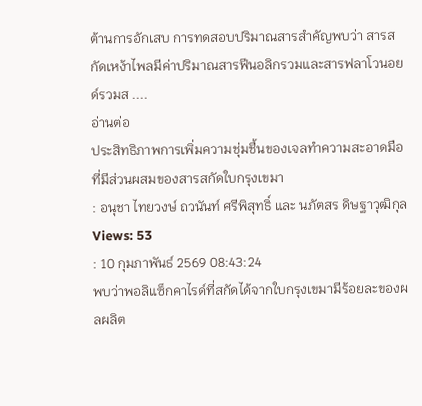ต้านการอักเสบ การทดสอบปริมาณสารสำคัญพบว่า สารสกัดเหง้าไพลมีค่าปริมาณสารฟีนอลิกรวมและสารฟลาโวนอยด์รวมส ....
อ่านต่อ
ประสิทธิภาพการเพิ่มความชุ่มชื้นของเจลทำความสะอาดมือ ที่มีส่วนผสมของสารสกัดใบกรุงเขมา
: อนุชา ไทยวงษ์ ถวนันท์ ศรีพิสุทธิ์ และ นภัตสร ดิษฐาวุฒิกุล
Views: 53
: 10 กุมภาพันธ์ 2569 08:43:24
พบว่าพอลิแซ็กคาไรด์ที่สกัดได้จากใบกรุงเขมามีร้อยละของผลผลิต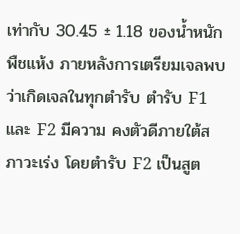เท่ากับ 30.45 ± 1.18 ของน้ำหนักพืชแห้ง ภายหลังการเตรียมเจลพบว่าเกิดเจลในทุกตำรับ ตำรับ F1 และ F2 มีความ คงตัวดีภายใต้สภาวะเร่ง โดยตำรับ F2 เป็นสูต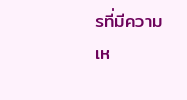รที่มีความเห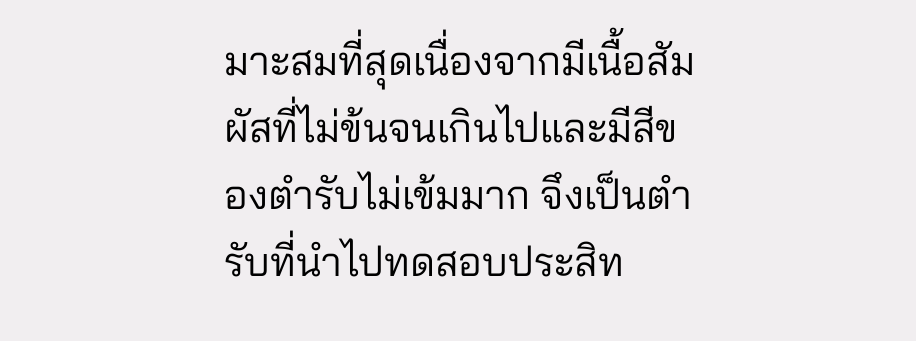มาะสมที่สุดเนื่องจากมีเนื้อสัมผัสที่ไม่ข้นจนเกินไปและมีสีของตำรับไม่เข้มมาก จึงเป็นตำรับที่นำไปทดสอบประสิท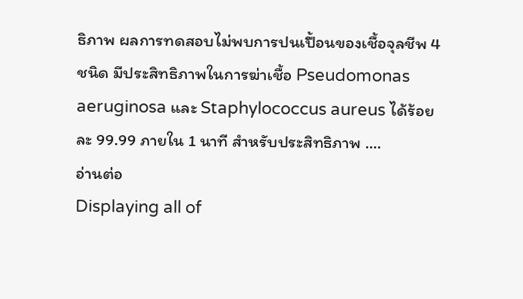ธิภาพ ผลการทดสอบไม่พบการปนเปื้อนของเชื้อจุลชีพ 4 ชนิด มีประสิทธิภาพในการฆ่าเชื้อ Pseudomonas aeruginosa และ Staphylococcus aureus ได้ร้อยละ 99.99 ภายใน 1 นาที สำหรับประสิทธิภาพ ....
อ่านต่อ
Displaying all of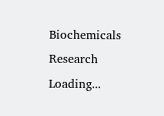Biochemicals Research
Loading...